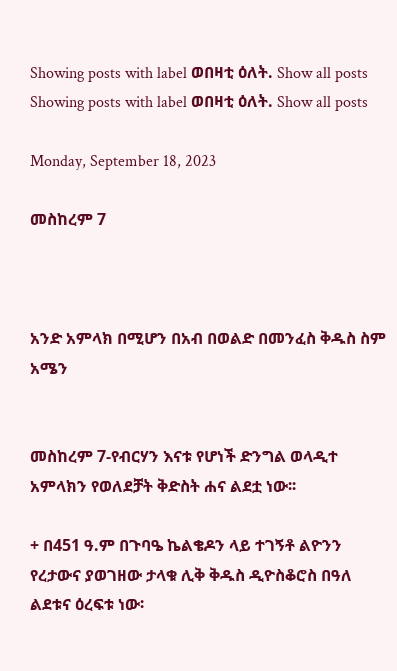Showing posts with label ወበዛቲ ዕለት. Show all posts
Showing posts with label ወበዛቲ ዕለት. Show all posts

Monday, September 18, 2023

መስከረም 7



አንድ አምላክ በሚሆን በአብ በወልድ በመንፈስ ቅዱስ ስም አሜን


መስከረም 7-የብርሃን እናቱ የሆነች ድንግል ወላዲተ አምላክን የወለደቻት ቅድስት ሐና ልደቷ ነው፡፡

+ በ451 ዓ.ም በጉባዔ ኬልቄዶን ላይ ተገኝቶ ልዮንን የረታውና ያወገዘው ታላቁ ሊቅ ቅዱስ ዲዮስቆሮስ በዓለ ልደቱና ዕረፍቱ ነው፡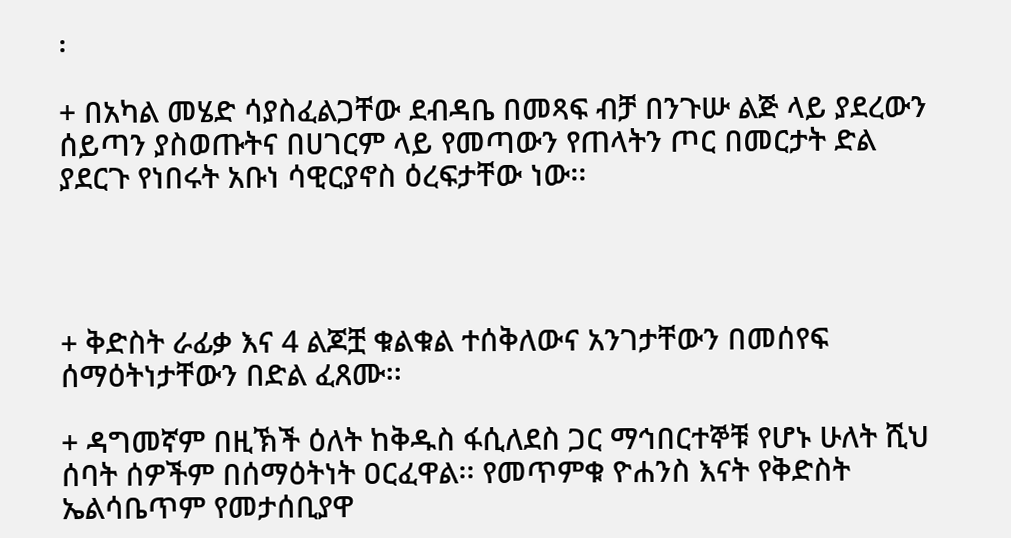፡

+ በአካል መሄድ ሳያስፈልጋቸው ደብዳቤ በመጻፍ ብቻ በንጉሡ ልጅ ላይ ያደረውን ሰይጣን ያስወጡትና በሀገርም ላይ የመጣውን የጠላትን ጦር በመርታት ድል ያደርጉ የነበሩት አቡነ ሳዊርያኖስ ዕረፍታቸው ነው፡፡




+ ቅድስት ራፊቃ እና 4 ልጆቿ ቁልቁል ተሰቅለውና አንገታቸውን በመሰየፍ ሰማዕትነታቸውን በድል ፈጸሙ፡፡

+ ዳግመኛም በዚኽች ዕለት ከቅዱስ ፋሲለደስ ጋር ማኅበርተኞቹ የሆኑ ሁለት ሺህ ሰባት ሰዎችም በሰማዕትነት ዐርፈዋል፡፡ የመጥምቁ ዮሐንስ እናት የቅድስት ኤልሳቤጥም የመታሰቢያዋ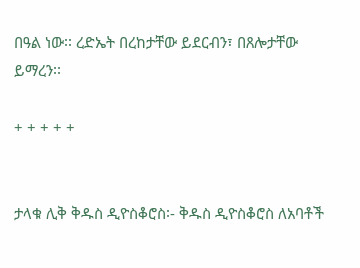በዓል ነው፡፡ ረድኤት በረከታቸው ይደርብን፣ በጸሎታቸው ይማረን፡፡

+ + + + +


ታላቁ ሊቅ ቅዱስ ዲዮስቆሮስ፡- ቅዱስ ዲዮስቆሮስ ለአባቶች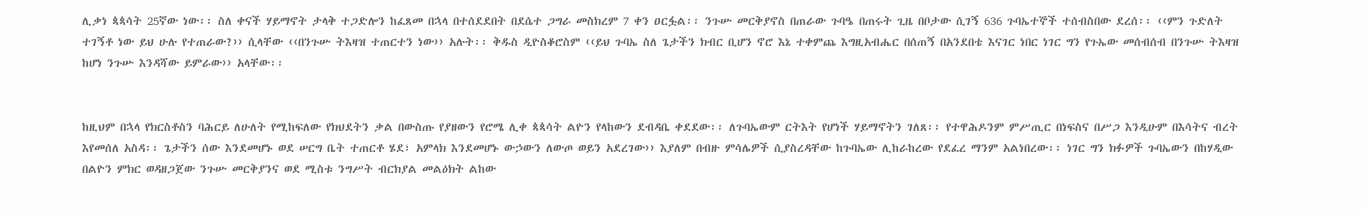ሊቃነ ጳጳሳት 25ኛው ነው፡፡ ስለ ቀናች ሃይማኖት ታላቅ ተጋድሎን ከፈጸመ በኋላ በተሰደደበት በደሴተ ጋግራ መስክረም 7 ቀን ዐርፏል፡፡ ንጉሡ መርቅያኖስ በጠራው ጉባዔ በጠሩት ጊዜ በቦታው ሲገኝ 636 ጉባኤተኞች ተሰብስበው ደረሰ፡፡ ‹‹ምን ጉድለት ተገኝቶ ነው ይህ ሁሉ የተጠራው?›› ሲላቸው ‹‹በንጉሡ ትእዛዝ ተጠርተን ነው›› አሉት፡፡ ቅዱስ ዲዮስቆሮስም ‹‹ይህ ጉባኤ ስለ ጌታችን ክብር ቢሆን ኖሮ እኔ ተቀምጨ እግዚአብሔር በሰጠኝ በአንደበቴ እናገር ነበር ነገር ግን የጉኤው መሰብሰብ በንጉሡ ትእዛዝ ከሆነ ንጉሡ እንዳሻው ይምራው›› አላቸው፡፡


ከዚህም በኋላ የክርስቶስን ባሕርይ ለሁለት የሚከፍለው የክህደትን ቃል በውስጡ የያዘውን የሮሜ ሊቀ ጳጳሳት ልዮን የላከውን ደብዳቤ ቀደደው፡፡ ለጉባኤውም ርትእት የሆነች ሃይማኖትን ገለጸ፡፡ የተዋሕዶንም ምሥጢር በነፍስና በሥጋ እንዲሁም በእሳትና ብረት እየመሰለ አስዳ፡፡ ጌታችን ሰው እንደመሆኑ ወደ ሠርግ ቤት ተጠርቶ ሄደ፣ አምላክ እንደመሆኑ ውኃውን ለውጦ ወይን አደረገው›› እያለም በብዙ ምሳሌዎች ሲያስረዳቸው ከጉባኤው ሊከራከረው የደፈረ ማንም አልነበረው፡፡ ነገር ግን ክፉዎች ጉባኤውን በከሃዲው በልዮን ምክር ወዳዘጋጀው ንጉሡ መርቅያንና ወደ ሚስቱ ንግሥት ብርክያል መልዕክት ልከው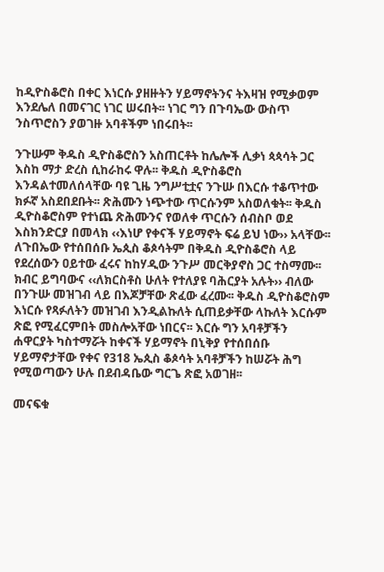ከዲዮስቆሮስ በቀር እነርሱ ያዘዙትን ሃይማኖትንና ትእዛዝ የሚቃወም እንደሌለ በመናገር ነገር ሠሩበት፡፡ ነገር ግን በጉባኤው ውስጥ ንስጥሮስን ያወገዙ አባቶችም ነበሩበት፡፡

ንጉሡም ቅዱስ ዲዮስቆሮስን አስጠርቶት ከሌሎች ሊቃነ ጳጳሳት ጋር እስከ ማታ ድረስ ሲከራከሩ ዋሉ፡፡ ቅዱስ ዲዮስቆሮስ እንዳልተመለሰላቸው ባዩ ጊዜ ንግሥቲቷና ንጉሡ በእርሱ ተቆጥተው ክፉኛ አስደበደቡት፡፡ ጽሕሙን ነጭተው ጥርሱንም አስወለቁት፡፡ ቅዱስ ዲዮስቆሮስም የተነጨ ጽሕሙንና የወለቀ ጥርሱን ሰብስቦ ወደ እስክንድርያ በመላክ ‹‹እነሆ የቀናች ሃይማኖት ፍሬ ይህ ነው›› አላቸው፡፡ ለጉበኤው የተሰበሰቡ ኤጲስ ቆጶሳትም በቅዱስ ዲዮስቆሮስ ላይ የደረሰውን ዐይተው ፈሩና ከከሃዲው ንጉሥ መርቅያኖስ ጋር ተስማሙ፡፡ ክብር ይግባውና ‹‹ለክርስቶስ ሁለት የተለያዩ ባሕርያት አሉት›› ብለው በንጉሡ መዝገብ ላይ በእጆቻቸው ጽፈው ፈረሙ፡፡ ቅዱስ ዲዮስቆሮስም እነርሱ የጻፉለትን መዝገብ እንዲልኩለት ሲጠይቃቸው ላኩለት እርሱም ጽፎ የሚፈርምበት መስሎአቸው ነበርና፡፡ እርሱ ግን አባቶቻችን ሐዋርያት ካስተማሯት ከቀናች ሃይማኖት በኒቅያ የተሰበሰቡ ሃይማኖታቸው የቀና የ318 ኤጲስ ቆጶሳት አባቶቻችን ከሠሯት ሕግ የሚወጣውን ሁሉ በደብዳቤው ግርጌ ጽፎ አወገዘ፡፡

መናፍቁ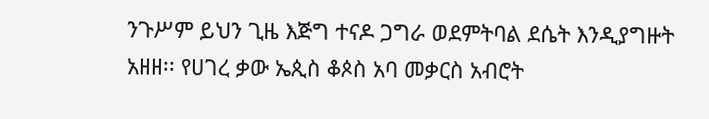ንጉሥም ይህን ጊዜ እጅግ ተናዶ ጋግራ ወደምትባል ደሴት እንዲያግዙት አዘዘ፡፡ የሀገረ ቃው ኤጲስ ቆጶስ አባ መቃርስ አብሮት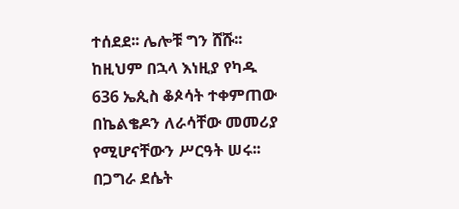ተሰደደ፡፡ ሌሎቹ ግን ሸሹ፡፡ ከዚህም በኋላ እነዚያ የካዱ 636 ኤጲስ ቆጶሳት ተቀምጠው በኬልቄዶን ለራሳቸው መመሪያ የሚሆናቸውን ሥርዓት ሠሩ፡፡ በጋግራ ደሴት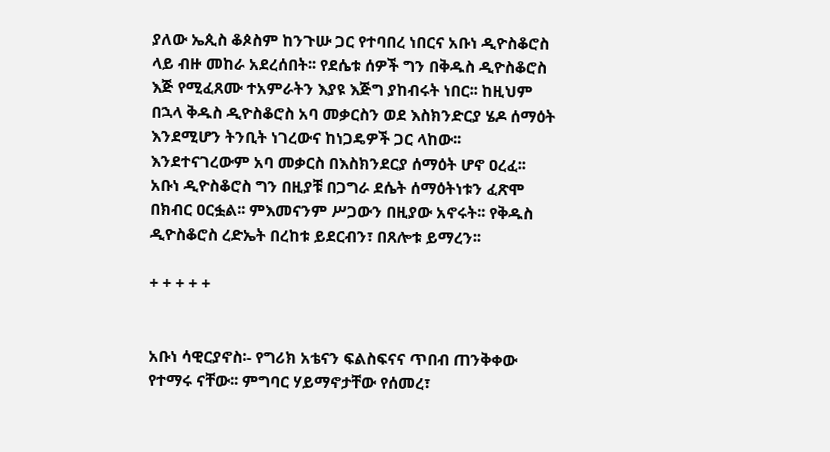ያለው ኤጲስ ቆጶስም ከንጉሡ ጋር የተባበረ ነበርና አቡነ ዲዮስቆሮስ ላይ ብዙ መከራ አደረሰበት፡፡ የደሴቱ ሰዎች ግን በቅዱስ ዲዮስቆሮስ እጅ የሚፈጸሙ ተአምራትን እያዩ እጅግ ያከብሩት ነበር፡፡ ከዚህም በኋላ ቅዱስ ዲዮስቆሮስ አባ መቃርስን ወደ እስክንድርያ ሄዶ ሰማዕት እንደሚሆን ትንቢት ነገረውና ከነጋዴዎች ጋር ላከው፡፡ እንደተናገረውም አባ መቃርስ በእስክንደርያ ሰማዕት ሆኖ ዐረፈ፡፡ አቡነ ዲዮስቆሮስ ግን በዚያቹ በጋግራ ደሴት ሰማዕትነቱን ፈጽሞ በክብር ዐርፏል፡፡ ምእመናንም ሥጋውን በዚያው አኖሩት፡፡ የቅዱስ ዲዮስቆሮስ ረድኤት በረከቱ ይደርብን፣ በጸሎቱ ይማረን፡፡

+ + + + +


አቡነ ሳዊርያኖስ፡- የግሪክ አቴናን ፍልስፍናና ጥበብ ጠንቅቀው የተማሩ ናቸው፡፡ ምግባር ሃይማኖታቸው የሰመረ፣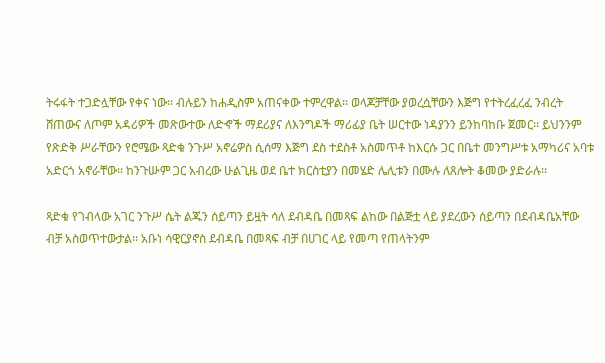ትሩፋት ተጋድሏቸው የቀና ነው፡፡ ብሉይን ከሐዲስም አጠናቀው ተምረዋል፡፡ ወላጆቻቸው ያወረሷቸውን እጅግ የተትረፈረፈ ንብረት ሸጠውና ለጦም አዳሪዎች መጽውተው ለድኆች ማደሪያና ለእንግዶች ማሪፊያ ቤት ሠርተው ነዳያንን ይንከባከቡ ጀመር፡፡ ይህንንም የጽድቅ ሥራቸውን የሮሜው ጻድቁ ንጉሥ አኖሬዎስ ሲሰማ እጅግ ደስ ተደስቶ አስመጥቶ ከእርሱ ጋር በቤተ መንግሥቱ አማካሪና አባቱ አድርጎ አኖራቸው፡፡ ከንጉሡም ጋር አብረው ሁልጊዜ ወደ ቤተ ክርስቲያን በመሄድ ሌሊቱን በሙሉ ለጸሎት ቆመው ያድራሉ፡፡

ጻድቁ የገብላው አገር ንጉሥ ሴት ልጁን ሰይጣን ይዟት ሳለ ደብዳቤ በመጻፍ ልከው በልጅቷ ላይ ያደረውን ሰይጣን በደብዳቤአቸው ብቻ አስወጥተውታል፡፡ አቡነ ሳዊርያኖስ ደብዳቤ በመጻፍ ብቻ በሀገር ላይ የመጣ የጠላትንም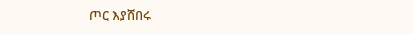ጦር እያሸበሩ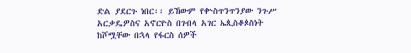ድል ያደርጉ ነበር፡፡ ይኸውም የቍስጥንጥንያው ንጉሥ አርቃዴዎስና አኖርዮስ በገብላ አገር ኤጲስቆጶስነት ከሾሟቸው በኋላ የፋርስ ሰዎች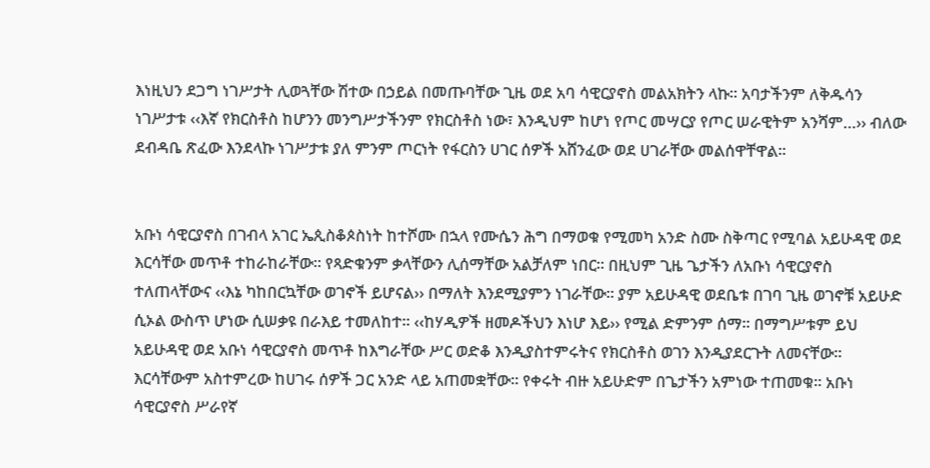እነዚህን ደጋግ ነገሥታት ሊወጓቸው ሽተው በኃይል በመጡባቸው ጊዜ ወደ አባ ሳዊርያኖስ መልአክትን ላኩ፡፡ አባታችንም ለቅዱሳን ነገሥታቱ ‹‹እኛ የክርስቶስ ከሆንን መንግሥታችንም የክርስቶስ ነው፣ እንዲህም ከሆነ የጦር መሣርያ የጦር ሠራዊትም አንሻም…›› ብለው ደብዳቤ ጽፈው እንደላኩ ነገሥታቱ ያለ ምንም ጦርነት የፋርስን ሀገር ሰዎች አሸንፈው ወደ ሀገራቸው መልሰዋቸዋል፡፡


አቡነ ሳዊርያኖስ በገብላ አገር ኤጲስቆጶስነት ከተሾሙ በኋላ የሙሴን ሕግ በማወቁ የሚመካ አንድ ስሙ ስቅጣር የሚባል አይሁዳዊ ወደ እርሳቸው መጥቶ ተከራከራቸው፡፡ የጻድቁንም ቃላቸውን ሊሰማቸው አልቻለም ነበር፡፡ በዚህም ጊዜ ጌታችን ለአቡነ ሳዊርያኖስ ተለጠላቸውና ‹‹እኔ ካከበርኳቸው ወገኖች ይሆናል›› በማለት እንደሚያምን ነገራቸው፡፡ ያም አይሁዳዊ ወደቤቱ በገባ ጊዜ ወገኖቹ አይሁድ ሲኦል ውስጥ ሆነው ሲሠቃዩ በራእይ ተመለከተ፡፡ ‹‹ከሃዲዎች ዘመዶችህን እነሆ እይ›› የሚል ድምንም ሰማ፡፡ በማግሥቱም ይህ አይሁዳዊ ወደ አቡነ ሳዊርያኖስ መጥቶ ከእግራቸው ሥር ወድቆ እንዲያስተምሩትና የክርስቶስ ወገን እንዲያደርጉት ለመናቸው፡፡ እርሳቸውም አስተምረው ከሀገሩ ሰዎች ጋር አንድ ላይ አጠመቋቸው፡፡ የቀሩት ብዙ አይሁድም በጌታችን አምነው ተጠመቁ፡፡ አቡነ ሳዊርያኖስ ሥራየኛ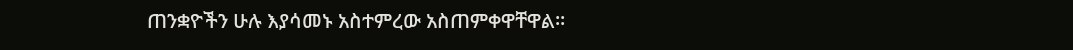ጠንቋዮችን ሁሉ እያሳመኑ አስተምረው አስጠምቀዋቸዋል፡፡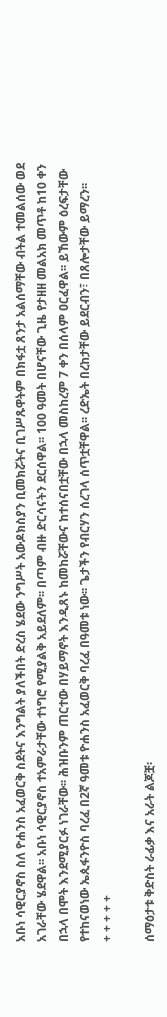አቡነ ሳዊርያኖስ ስለ ዮሐንስ አፈወርቅ ስደትና እንግልት ያለችበት ድረስ ሄደው ንግሥት አውዶክስያን ቢመክሯትና ቢገሥጹዋትም በክፋቷ ጸንታ አልሰማቸው ብትል ተመልሰው ወደ አገራቸው ሄደዋል፡፡ አቡነ ሳዊርያኖስ ተአምራታቸው ተነግሮ የሚያልቅ አይደለም፡፡ በጣም ብዙ ድርሳናትን ደርሰዋል፡፡ 100 ዓመት በሆናቸው ጊዜ የታዘዘ መልአክ መጥቶ ከ10 ቀን በኋላ በሞት እንደሚያርፉ ነገራቸው፡፡ ሕዝቡንም ጠርተው በሃይማኖት እንዲጸኑ ከመከሯቸውና ከተሰናበቷቸው በኋላ መስከረም 7 ቀን በሰላም ዐርፈዋል፡፡ ይኸውም ዕረፍታቸው የተከናወነው ኤጲፋንዮስ ባረፈ በ2ኛ ዓመቱ ዮሐንስ አፈወርቅ ባረፈ በዓመቱ ነው፡፡ ጌታችን የብርሃን ሰረገላ ሰጥቷቸዋል፡፡ ረድኤት በረከታቸው ይደርብን፣ በጸሎታቸው ይማረን፡፡
+ + + + +

ሰማዕታቱ ቅድስት ራፊቃ እና አራት ልጆቿ፡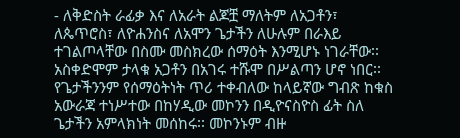- ለቅድስት ራፊቃ እና ለአራት ልጆቿ ማለትም ለአጋቶን፣ ለጴጥሮስ፣ ለዮሐንስና ለአሞን ጌታችን ለሁሉም በራእይ ተገልጦላቸው በስሙ መስክረው ሰማዕት እንሚሆኑ ነገራቸው፡፡ አስቀድሞም ታላቁ አጋቶን በአገሩ ተሹሞ በሥልጣን ሆኖ ነበር፡፡ የጌታችንንም የሰማዕትነት ጥሪ ተቀብለው ከላይኛው ግብጽ ከቁስ አውራጃ ተነሥተው በከሃዲው መኮንን በዲዮናስዮስ ፊት ስለ ጌታችን አምላክነት መሰከሩ፡፡ መኮንኑም ብዙ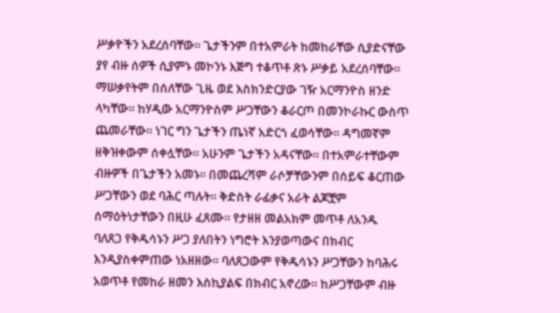ሥቃዮችን አደረሰባቸው፡፡ ጌታችንም በተአምራት ከመከራቸው ሲያድናቸው ያየ ብዙ ሰዎች ሲያምኑ መኮንኑ እጅግ ተቆጥቶ ጽኑ ሥቃይ አደረሰባቸው፡፡ ማሠቃየትም በሰለቸው ጊዜ ወደ እስክንድርያው ገዥ አርማንዮስ ዘንድ ላካቸው፡፡ ከሃዲው አርማንዮስም ሥጋቸውን ቆራርጦ በመንኮራኩር ውስጥ ጨመራቸው፡፡ ነገር ግን ጌታችን ጤነኛ አድርጎ ፈወሳቸው፡፡ ዳግመኛም ዘቅዝቀውም ሰቀሏቸው፡፡ አሁንም ጌታችን አዳናቸው፡፡ በተአምራተቸውም ብዙዎች በጌታችን አመኑ፡፡ በመጨረሻም ራሶቻቸውንም በሰይፍ ቆርጠው ሥጋቸውን ወደ ባሕር ጣሉት፡፡ ቅድስት ራፊቃና አራት ልጆቿም ሰማዕትነታቸውን በዚሁ ፈጸሙ፡፡ የታዘዘ መልአክም መጥቶ ለአንዱ ባለጸጋ የቅዱሳኑን ሥጋ ያለበትን ነግሮት እንያወጣውና በክብር እንዲያስቀምጠው ነአዘዘው፡፡ ባለጸጋውም የቅዱሳኑን ሥጋቸውን ከባሕሩ አወጥቶ የመከራ ዘመን እስኪያልፍ በክብር አኖረው፡፡ ከሥጋቸውም ብዙ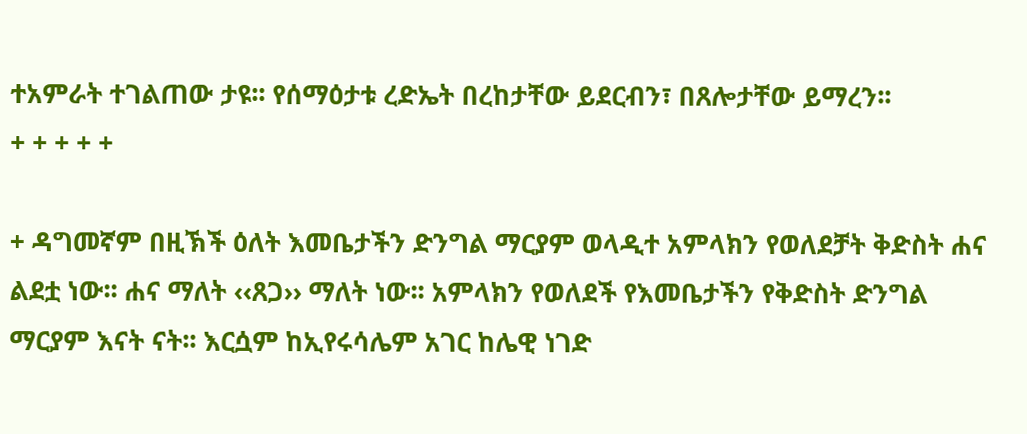ተአምራት ተገልጠው ታዩ፡፡ የሰማዕታቱ ረድኤት በረከታቸው ይደርብን፣ በጸሎታቸው ይማረን፡፡
+ + + + +

+ ዳግመኛም በዚኽች ዕለት እመቤታችን ድንግል ማርያም ወላዲተ አምላክን የወለደቻት ቅድስት ሐና ልደቷ ነው፡፡ ሐና ማለት ‹‹ጸጋ›› ማለት ነው፡፡ አምላክን የወለደች የእመቤታችን የቅድስት ድንግል ማርያም እናት ናት፡፡ እርሷም ከኢየሩሳሌም አገር ከሌዊ ነገድ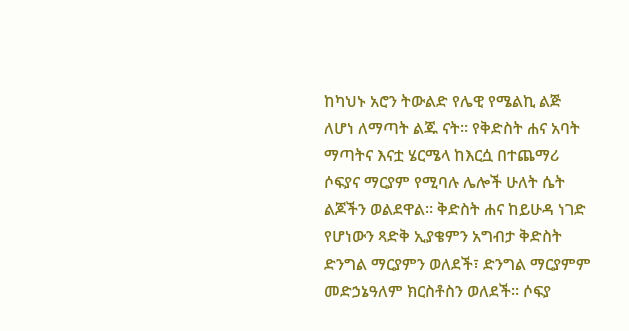ከካህኑ አሮን ትውልድ የሌዊ የሜልኪ ልጅ ለሆነ ለማጣት ልጁ ናት፡፡ የቅድስት ሐና አባት ማጣትና እናቷ ሄርሜላ ከእርሷ በተጨማሪ ሶፍያና ማርያም የሚባሉ ሌሎች ሁለት ሴት ልጆችን ወልደዋል፡፡ ቅድስት ሐና ከይሁዳ ነገድ የሆነውን ጻድቅ ኢያቄምን አግብታ ቅድስት ድንግል ማርያምን ወለደች፣ ድንግል ማርያምም መድኃኔዓለም ክርስቶስን ወለደች፡፡ ሶፍያ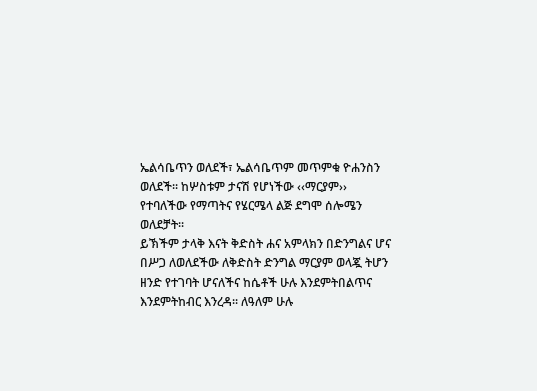ኤልሳቤጥን ወለደች፣ ኤልሳቤጥም መጥምቁ ዮሐንስን ወለደች፡፡ ከሦስቱም ታናሽ የሆነችው ‹‹ማርያም›› የተባለችው የማጣትና የሄርሜላ ልጅ ደግሞ ሰሎሜን ወለደቻት፡፡
ይኽችም ታላቅ እናት ቅድስት ሐና አምላክን በድንግልና ሆና በሥጋ ለወለደችው ለቅድስት ድንግል ማርያም ወላጇ ትሆን ዘንድ የተገባት ሆናለችና ከሴቶች ሁሉ እንደምትበልጥና እንደምትከብር እንረዳ፡፡ ለዓለም ሁሉ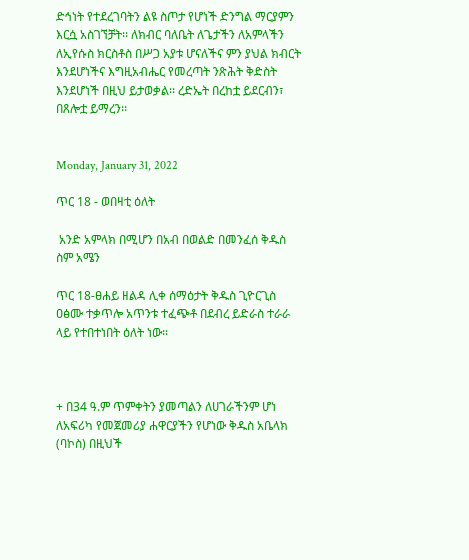ድኅነት የተደረገባትን ልዩ ስጦታ የሆነች ድንግል ማርያምን እርሷ አስገኘቻት፡፡ ለክብር ባለቤት ለጌታችን ለአምላችን ለኢየሱስ ክርስቶስ በሥጋ አያቱ ሆናለችና ምን ያህል ክብርት እንደሆነችና እግዚአብሔር የመረጣት ንጽሕት ቅድስት እንደሆነች በዚህ ይታወቃል፡፡ ረድኤት በረከቷ ይደርብን፣ በጸሎቷ ይማረን፡፡


Monday, January 31, 2022

ጥር 18 - ወበዛቲ ዕለት

 አንድ አምላክ በሚሆን በአብ በወልድ በመንፈሰ ቅዱስ ስም አሜን

ጥር 18-ፀሐይ ዘልዳ ሊቀ ሰማዕታት ቅዱስ ጊዮርጊስ ዐፅሙ ተቃጥሎ አጥንቱ ተፈጭቶ በደብረ ይድራስ ተራራ ላይ የተበተነበት ዕለት ነው፡፡



+ በ34 ዓ.ም ጥምቀትን ያመጣልን ለሀገራችንም ሆነ ለአፍሪካ የመጀመሪያ ሐዋርያችን የሆነው ቅዱስ አቤላክ (ባኮስ) በዚህች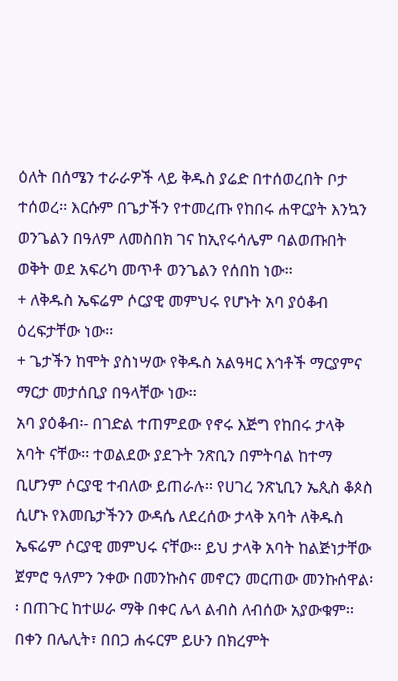ዕለት በሰሜን ተራራዎች ላይ ቅዱስ ያሬድ በተሰወረበት ቦታ ተሰወረ፡፡ እርሱም በጌታችን የተመረጡ የከበሩ ሐዋርያት እንኳን ወንጌልን በዓለም ለመስበክ ገና ከኢየሩሳሌም ባልወጡበት ወቅት ወደ አፍሪካ መጥቶ ወንጌልን የሰበከ ነው፡፡
+ ለቅዱስ ኤፍሬም ሶርያዊ መምህሩ የሆኑት አባ ያዕቆብ ዕረፍታቸው ነው፡፡
+ ጌታችን ከሞት ያስነሣው የቅዱስ አልዓዛር እኅቶች ማርያምና ማርታ መታሰቢያ በዓላቸው ነው፡፡
አባ ያዕቆብ፡- በገድል ተጠምደው የኖሩ እጅግ የከበሩ ታላቅ አባት ናቸው፡፡ ተወልደው ያደጉት ንጽቢን በምትባል ከተማ ቢሆንም ሶርያዊ ተብለው ይጠራሉ፡፡ የሀገረ ንጽኒቢን ኤጲስ ቆጶስ ሲሆኑ የእመቤታችንን ውዳሴ ለደረሰው ታላቅ አባት ለቅዱስ ኤፍሬም ሶርያዊ መምህሩ ናቸው፡፡ ይህ ታላቅ አባት ከልጅነታቸው ጀምሮ ዓለምን ንቀው በመንኩስና መኖርን መርጠው መንኩሰዋል፡፡ በጠጉር ከተሠራ ማቅ በቀር ሌላ ልብስ ለብሰው አያውቁም፡፡ በቀን በሌሊት፣ በበጋ ሐሩርም ይሁን በክረምት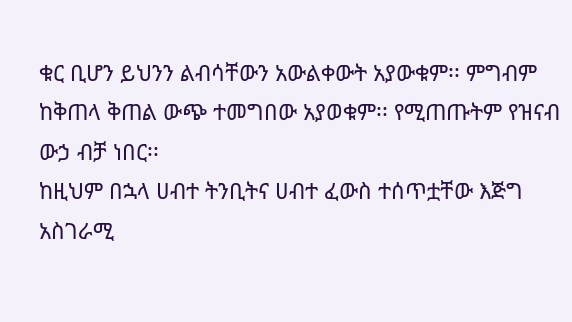ቁር ቢሆን ይህንን ልብሳቸውን አውልቀውት አያውቁም፡፡ ምግብም ከቅጠላ ቅጠል ውጭ ተመግበው አያወቁም፡፡ የሚጠጡትም የዝናብ ውኃ ብቻ ነበር፡፡
ከዚህም በኋላ ሀብተ ትንቢትና ሀብተ ፈውስ ተሰጥቷቸው እጅግ አስገራሚ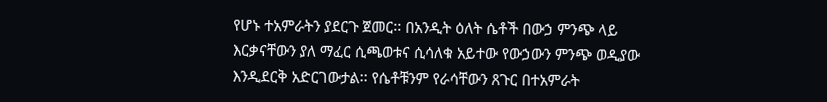የሆኑ ተአምራትን ያደርጉ ጀመር፡፡ በአንዲት ዕለት ሴቶች በውኃ ምንጭ ላይ እርቃናቸውን ያለ ማፈር ሲጫወቱና ሲሳለቁ አይተው የውኃውን ምንጭ ወዲያው እንዲደርቅ አድርገውታል፡፡ የሴቶቹንም የራሳቸውን ጸጉር በተአምራት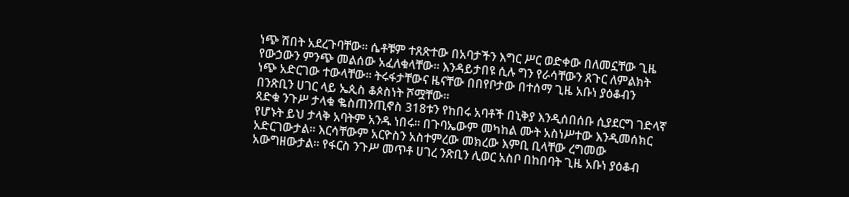ነጭ ሽበት አደረጉባቸው፡፡ ሴቶቹም ተጸጽተው በአባታችን እግር ሥር ወድቀው በለመኗቸው ጊዜ የውኃውን ምንጭ መልሰው አፈለቁላቸው፡፡ እንዳይታበዩ ሲሉ ግን የራሳቸውን ጸጉር ለምልክት ነጭ አድርገው ተውላቸው፡፡ ትሩፋታቸውና ዜናቸው በበየቦታው በተሰማ ጊዜ አቡነ ያዕቆብን በንጽቢን ሀገር ላይ ኤጲስ ቆጶስነት ሾሟቸው፡፡
ጻድቁ ንጉሥ ታላቁ ቈስጠንጢኖስ 318ቱን የከበሩ አባቶች በኒቅያ እንዲሰበሰቡ ሲያደርግ ገድላኛ የሆኑት ይህ ታላቅ አባትም አንዱ ነበሩ፡፡ በጉባኤውም መካከል ሙት አስነሥተው እንዲመሰክር አድርገውታል፡፡ እርሳቸውም አርዮስን አስተምረው መክረው እምቢ ቢላቸው ረግመው አውግዘውታል፡፡ የፋርስ ንጉሥ መጥቶ ሀገረ ንጽቢን ሊወር አስቦ በከበባት ጊዜ አቡነ ያዕቆብ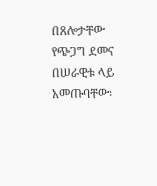በጸሎታቸው የጭጋግ ደመና በሠራዊቱ ላይ አመጡባቸው፡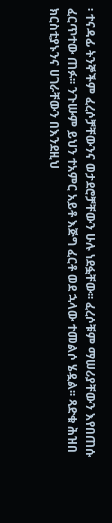፡ ተናዳፊ ትንኞችም ፈረሶቻቸውንና ወታደሮቻቸውን ሁሉ ነደፏቸው፡፡ ፈረሶቹም ማሠሪያቸውን እየበጠሱ ፈርጥተው ጠፉ፡፡ ንጉሡም ይህን ተአምር አይቶ እጅግ ፈርቶ ወደ ኋላው ተመልሶ ሄዷል፡፡ ጻድቁ ሕዝበ ክርስቲያኑንና ሀገራቸውን በእንደዚህ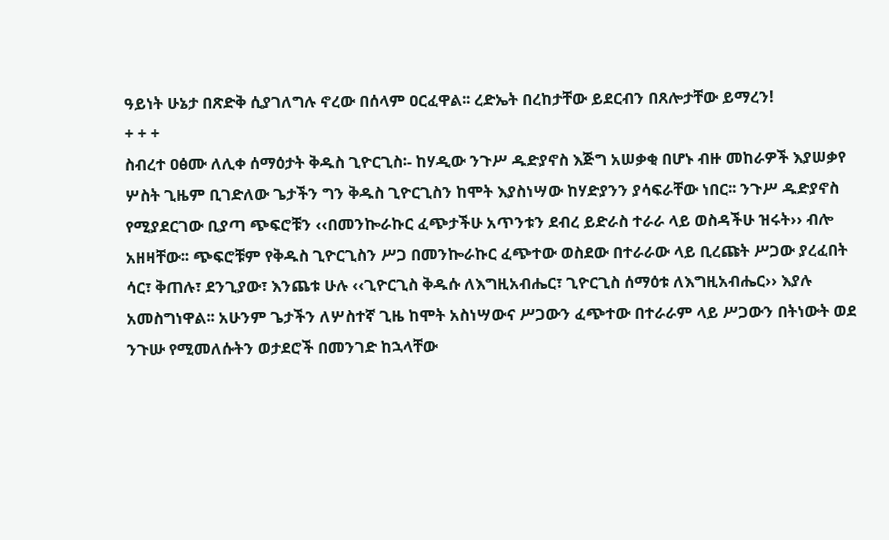ዓይነት ሁኔታ በጽድቅ ሲያገለግሉ ኖረው በሰላም ዐርፈዋል፡፡ ረድኤት በረከታቸው ይደርብን በጸሎታቸው ይማረን!
+ + +
ስብረተ ዐፅሙ ለሊቀ ሰማዕታት ቅዱስ ጊዮርጊስ፡- ከሃዲው ንጉሥ ዱድያኖስ እጅግ አሠቃቂ በሆኑ ብዙ መከራዎች እያሠቃየ ሦስት ጊዜም ቢገድለው ጌታችን ግን ቅዱስ ጊዮርጊስን ከሞት እያስነሣው ከሃድያንን ያሳፍራቸው ነበር፡፡ ንጉሥ ዱድያኖስ የሚያደርገው ቢያጣ ጭፍሮቹን ‹‹በመንኰራኩር ፈጭታችሁ አጥንቱን ደብረ ይድራስ ተራራ ላይ ወስዳችሁ ዝሩት›› ብሎ አዘዛቸው፡፡ ጭፍሮቹም የቅዱስ ጊዮርጊስን ሥጋ በመንኰራኩር ፈጭተው ወስደው በተራራው ላይ ቢረጩት ሥጋው ያረፈበት ሳር፣ ቅጠሉ፣ ደንጊያው፣ እንጨቱ ሁሉ ‹‹ጊዮርጊስ ቅዱሱ ለእግዚአብሔር፣ ጊዮርጊስ ሰማዕቱ ለእግዚአብሔር›› እያሉ አመስግነዋል፡፡ አሁንም ጌታችን ለሦስተኛ ጊዜ ከሞት አስነሣውና ሥጋውን ፈጭተው በተራራም ላይ ሥጋውን በትነውት ወደ ንጉሡ የሚመለሱትን ወታደሮች በመንገድ ከኋላቸው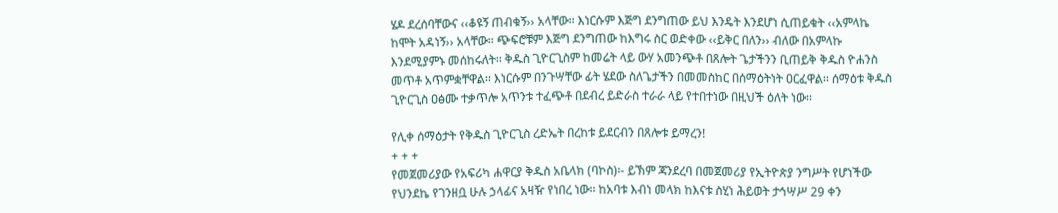ሄዶ ደረሰባቸውና ‹‹ቆዩኝ ጠብቁኝ›› አላቸው፡፡ እነርሱም እጅግ ደንግጠው ይህ እንዴት እንደሆነ ሲጠይቁት ‹‹አምላኬ ከሞት አዳነኝ›› አላቸው፡፡ ጭፍሮቹም እጅግ ደንግጠው ከእግሩ ስር ወድቀው ‹‹ይቅር በለን›› ብለው በአምላኩ እንደሚያምኑ መሰከሩለት፡፡ ቅዱስ ጊዮርጊስም ከመሬት ላይ ውሃ አመንጭቶ በጸሎት ጌታችንን ቢጠይቅ ቅዱስ ዮሐንስ መጥቶ አጥምቋቸዋል፡፡ እነርሱም በንጉሣቸው ፊት ሄደው ስለጌታችን በመመስከር በሰማዕትነት ዐርፈዋል፡፡ ሰማዕቱ ቅዱስ ጊዮርጊስ ዐፅሙ ተቃጥሎ አጥንቱ ተፈጭቶ በደብረ ይድራስ ተራራ ላይ የተበተነው በዚህች ዕለት ነው፡፡

የሊቀ ሰማዕታት የቅዱስ ጊዮርጊስ ረድኤት በረከቱ ይደርብን በጸሎቱ ይማረን!
+ + +
የመጀመሪያው የአፍሪካ ሐዋርያ ቅዱስ አቤላክ (ባኮስ)፡- ይኽም ጃንደረባ በመጀመሪያ የኢትዮጵያ ንግሥት የሆነችው የህንደኬ የገንዘቧ ሁሉ ኃላፊና አዛዥ የነበረ ነው፡፡ ከአባቱ እብነ መላክ ከእናቱ ስሂነ ሕይወት ታኅሣሥ 29 ቀን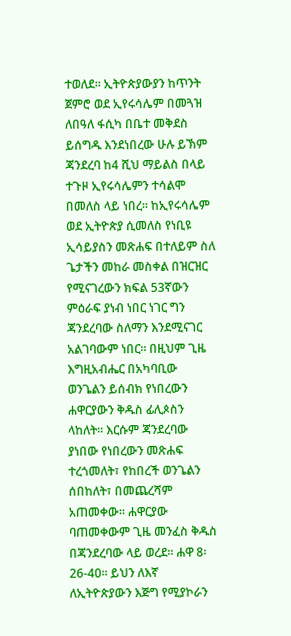ተወለደ፡፡ ኢትዮጵያውያን ከጥንት ጀምሮ ወደ ኢየሩሳሌም በመጓዝ ለበዓለ ፋሲካ በቤተ መቅደስ ይሰግዱ እንደነበረው ሁሉ ይኽም ጃንደረባ ከ4 ሺህ ማይልስ በላይ ተጉዞ ኢየሩሳሌምን ተሳልሞ በመለስ ላይ ነበረ፡፡ ከኢየሩሳሌም ወደ ኢትዮጵያ ሲመለስ የነቢዩ ኢሳይያስን መጽሐፍ በተለይም ስለ ጌታችን መከራ መስቀል በዝርዝር የሚናገረውን ክፍል 53ኛውን ምዕራፍ ያነብ ነበር ነገር ግን ጃንደረባው ስለማን እንደሚናገር አልገባውም ነበር፡፡ በዚህም ጊዜ እግዚአብሔር በአካባቢው ወንጌልን ይሰብክ የነበረውን ሐዋርያውን ቅዱስ ፊሊጶስን ላከለት፡፡ እርሱም ጃንደረባው ያነበው የነበረውን መጽሐፍ ተረጎመለት፣ የከበረች ወንጌልን ሰበከለት፣ በመጨረሻም አጠመቀው፡፡ ሐዋርያው ባጠመቀውም ጊዜ መንፈስ ቅዱስ በጃንደረባው ላይ ወረደ፡፡ ሐዋ 8፡26-40፡፡ ይህን ለእኛ ለኢትዮጵያውን እጅግ የሚያኮራን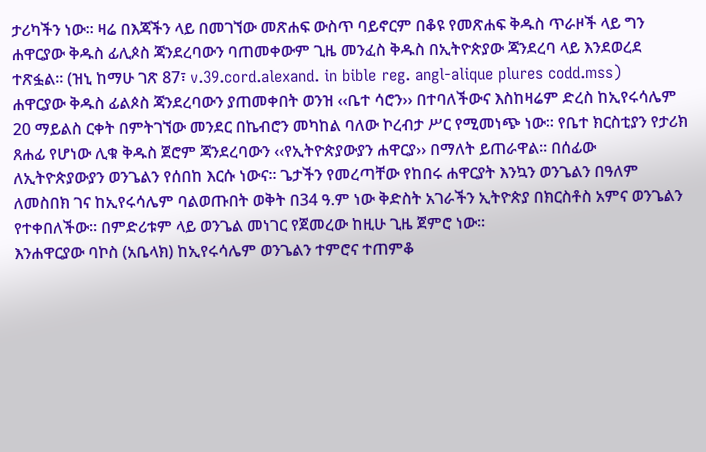ታሪካችን ነው፡፡ ዛሬ በእጃችን ላይ በመገኘው መጽሐፍ ውስጥ ባይኖርም በቆዩ የመጽሐፍ ቅዱስ ጥራዞች ላይ ግን ሐዋርያው ቅዱስ ፊሊጶስ ጃንደረባውን ባጠመቀውም ጊዜ መንፈስ ቅዱስ በኢትዮጵያው ጃንደረባ ላይ እንደወረደ ተጽፏል፡፡ (ዝኒ ከማሁ ገጽ 87፣ v.39.cord.alexand. in bible reg. angl-alique plures codd.mss)
ሐዋርያው ቅዱስ ፊልጶስ ጃንደረባውን ያጠመቀበት ወንዝ ‹‹ቤተ ሳሮን›› በተባለችውና እስከዛሬም ድረስ ከኢየሩሳሌም 20 ማይልስ ርቀት በምትገኘው መንደር በኬብሮን መካከል ባለው ኮረብታ ሥር የሚመነጭ ነው፡፡ የቤተ ክርስቲያን የታሪክ ጸሐፊ የሆነው ሊቁ ቅዱስ ጀሮም ጃንደረባውን ‹‹የኢትዮጵያውያን ሐዋርያ›› በማለት ይጠራዋል፡፡ በሰፊው ለኢትዮጵያውያን ወንጌልን የሰበከ እርሱ ነውና፡፡ ጌታችን የመረጣቸው የከበሩ ሐዋርያት እንኳን ወንጌልን በዓለም ለመስበክ ገና ከኢየሩሳሌም ባልወጡበት ወቅት በ34 ዓ.ም ነው ቅድስት አገራችን ኢትዮጵያ በክርስቶስ አምና ወንጌልን የተቀበለችው፡፡ በምድሪቱም ላይ ወንጌል መነገር የጀመረው ከዚሁ ጊዜ ጀምሮ ነው፡፡
እንሐዋርያው ባኮስ (አቤላክ) ከኢየሩሳሌም ወንጌልን ተምሮና ተጠምቆ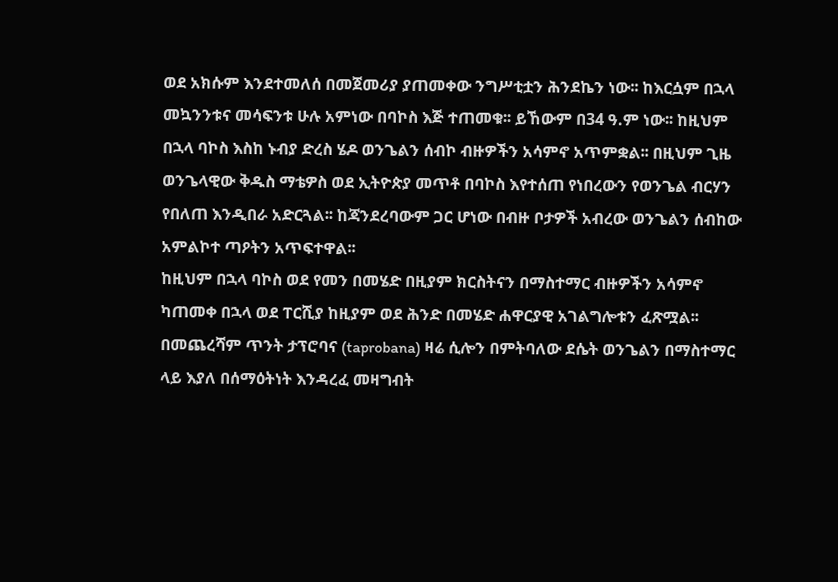ወደ አክሱም እንደተመለሰ በመጀመሪያ ያጠመቀው ንግሥቲቷን ሕንደኬን ነው፡፡ ከእርሷም በኋላ መኳንንቱና መሳፍንቱ ሁሉ አምነው በባኮስ እጅ ተጠመቁ፡፡ ይኸውም በ34 ዓ.ም ነው፡፡ ከዚህም በኋላ ባኮስ እስከ ኑብያ ድረስ ሄዶ ወንጌልን ሰብኮ ብዙዎችን አሳምኖ አጥምቋል፡፡ በዚህም ጊዜ ወንጌላዊው ቅዱስ ማቴዎስ ወደ ኢትዮጵያ መጥቶ በባኮስ እየተሰጠ የነበረውን የወንጌል ብርሃን የበለጠ እንዲበራ አድርጓል፡፡ ከጃንደረባውም ጋር ሆነው በብዙ ቦታዎች አብረው ወንጌልን ሰብከው አምልኮተ ጣዖትን አጥፍተዋል፡፡
ከዚህም በኋላ ባኮስ ወደ የመን በመሄድ በዚያም ክርስትናን በማስተማር ብዙዎችን አሳምኖ ካጠመቀ በኋላ ወደ ፐርሺያ ከዚያም ወደ ሕንድ በመሄድ ሐዋርያዊ አገልግሎቱን ፈጽሟል፡፡ በመጨረሻም ጥንት ታፕሮባና (taprobana) ዛሬ ሲሎን በምትባለው ደሴት ወንጌልን በማስተማር ላይ እያለ በሰማዕትነት እንዳረፈ መዛግብት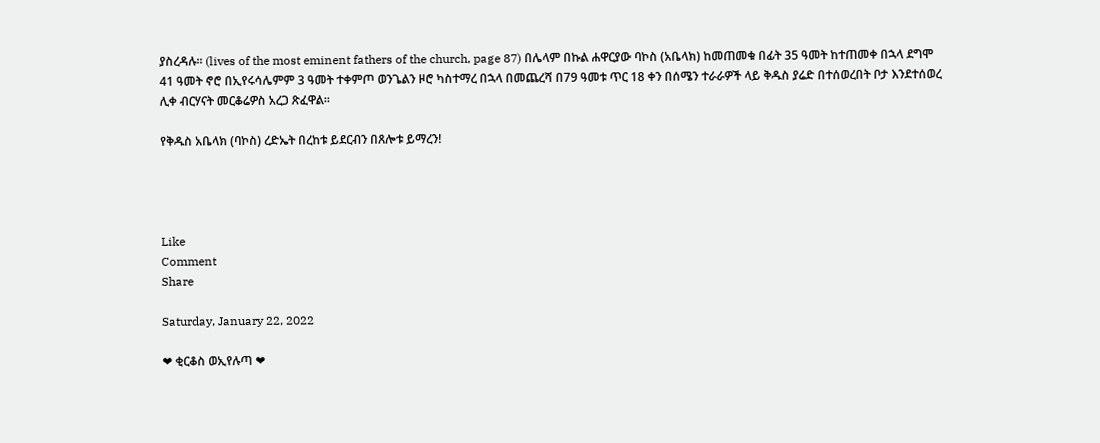ያስረዳሉ፡፡ (lives of the most eminent fathers of the church, page 87) በሌላም በኩል ሐዋርያው ባኮስ (አቤላክ) ከመጠመቁ በፊት 35 ዓመት ከተጠመቀ በኋላ ደግሞ 41 ዓመት ኖሮ በኢየሩሳሌምም 3 ዓመት ተቀምጦ ወንጌልን ዞሮ ካስተማረ በኋላ በመጨረሻ በ79 ዓመቱ ጥር 18 ቀን በሰሜን ተራራዎች ላይ ቅዱስ ያሬድ በተሰወረበት ቦታ እንደተሰወረ ሊቀ ብርሃናት መርቆሬዎስ አረጋ ጽፈዋል፡፡

የቅዱስ አቤላክ (ባኮስ) ረድኤት በረከቱ ይደርብን በጸሎቱ ይማረን!




Like
Comment
Share

Saturday, January 22, 2022

❤ ቂርቆስ ወኢየሉጣ ❤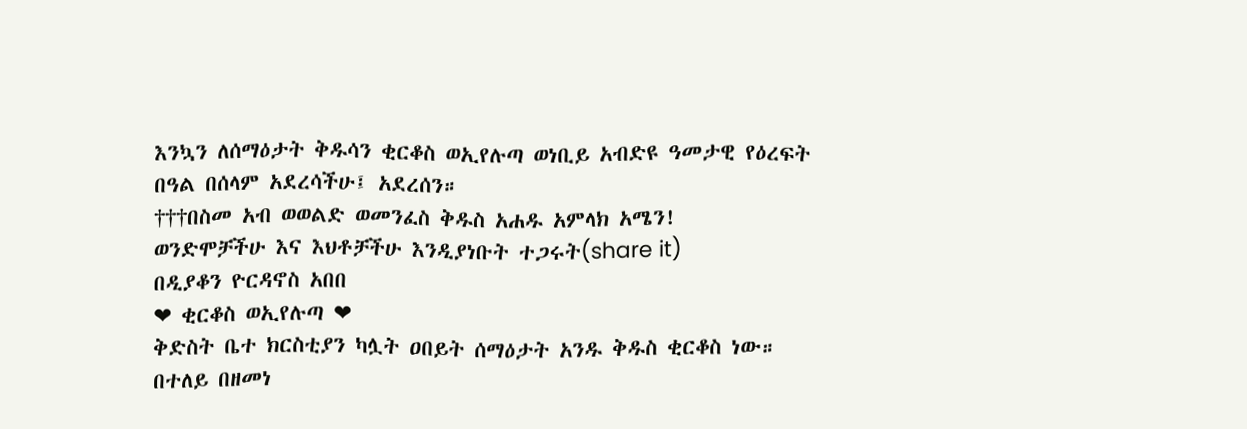እንኳን ለሰማዕታት ቅዱሳን ቂርቆስ ወኢየሉጣ ወነቢይ አብድዩ ዓመታዊ የዕረፍት በዓል በሰላም አደረሳችሁ፤ አደረሰን።
†††በስመ አብ ወወልድ ወመንፈስ ቅዱስ አሐዱ አምላክ አሜን!
ወንድሞቻችሁ እና እህቶቻችሁ እንዲያነቡት ተጋሩት(share it)
በዲያቆን ዮርዳኖስ አበበ
❤ ቂርቆስ ወኢየሉጣ ❤
ቅድስት ቤተ ክርስቲያን ካሏት ዐበይት ሰማዕታት አንዱ ቅዱስ ቂርቆስ ነው። በተለይ በዘመነ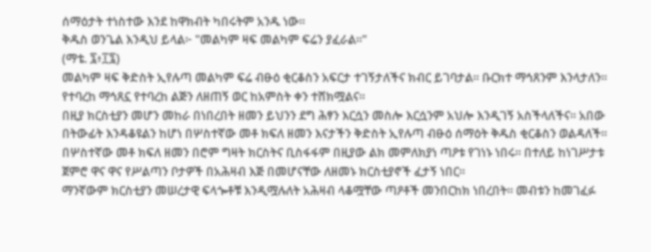ሰማዕታት ተነስተው እንደ ከዋክብት ካበሩትም አንዱ ነው።
ቅዱስ ወንጌል እንዲህ ይላል፦ "መልካም ዛፍ መልካም ፍሬን ያፈራል።"
(ማቴ. ፯፥፲፯)
መልካም ዛፍ ቅድስት ኢየሉጣ መልካም ፍሬ ብፁዕ ቂርቆስን አፍርታ ተገኝታለችና ክብር ይገባታል። ቡርክተ ማኅጸንም እንላታለን። የተባረከ ማኅጸኗ የተባረከ ልጅን ለዘጠኝ ወር ከአምስት ቀን ተሸክሟልና።
በዚያ ክርስቲያን መሆን መከራ በነበረበት ዘመን ይህንን ደግ ሕፃን እርሷን መስሎ እርሷንም አህሎ እንዲገኝ አስችላለችና። አበው በትውፊት እንዳቆዩልን ከሆነ በሦስተኛው መቶ ክፍለ ዘመን እናታችን ቅድስት ኢየሉጣ ብፁዕ ሰማዕት ቅዱስ ቂርቆስን ወልዳለች።
በሦስተኛው መቶ ክፍለ ዘመን በሮም ግዛት ክርስትና ቢስፋፋም በዚያው ልክ መምለክያነ ጣዖቱ የገነኑ ነበሩ። በተለይ ከነገሥታቱ ጀምሮ ዋና ዋና የሥልጣን ቦታዎች በአሕዛብ እጅ በመሆናቸው ለዘመኑ ክርስቲያኖች ፈታኝ ነበር።
ማንኛውም ክርስቲያን መሠረታዊ ፍላጐቶቹ እንዲሟሉለት አሕዛብ ላቆሟቸው ጣዖቶች መንበርከክ ነበረበት። መብቱን ከመገፈፉ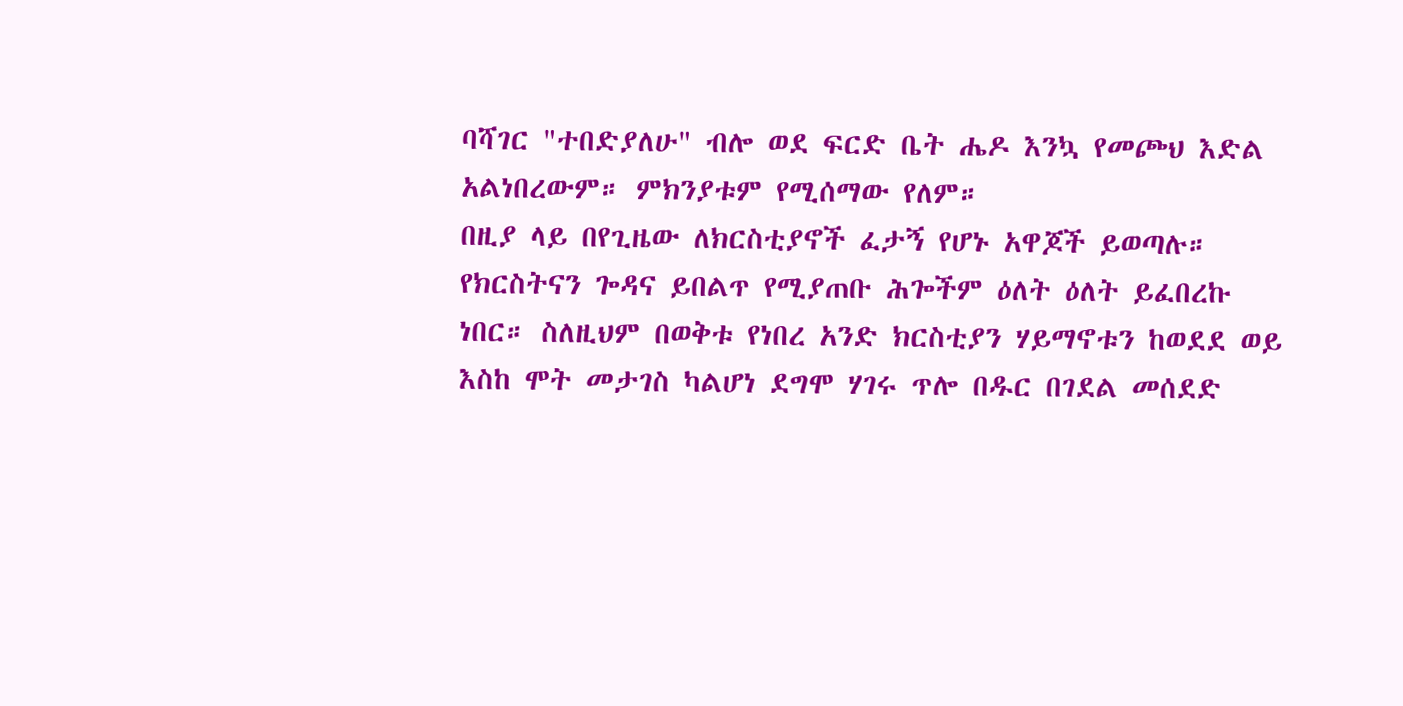ባሻገር "ተበድያለሁ" ብሎ ወደ ፍርድ ቤት ሔዶ እንኳ የመጮህ እድል አልነበረውም። ምክንያቱም የሚሰማው የለም።
በዚያ ላይ በየጊዜው ለክርስቲያኖች ፈታኝ የሆኑ አዋጆች ይወጣሉ። የክርስትናን ጐዳና ይበልጥ የሚያጠቡ ሕጐችም ዕለት ዕለት ይፈበረኩ ነበር። ስለዚህም በወቅቱ የነበረ አንድ ክርስቲያን ሃይማኖቱን ከወደደ ወይ እስከ ሞት መታገስ ካልሆነ ደግሞ ሃገሩ ጥሎ በዱር በገደል መሰደድ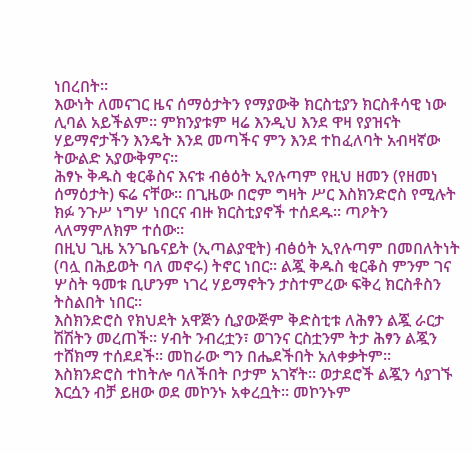ነበረበት።
እውነት ለመናገር ዜና ሰማዕታትን የማያውቅ ክርስቲያን ክርስቶሳዊ ነው ሊባል አይችልም። ምክንያቱም ዛሬ እንዲህ እንደ ዋዛ የያዝናት ሃይማኖታችን እንዴት እንደ መጣችና ምን እንደ ተከፈለባት አብዛኛው ትውልድ አያውቅምና።
ሕፃኑ ቅዱስ ቂርቆስና እናቱ ብፅዕት ኢየሉጣም የዚህ ዘመን (የዘመነ ሰማዕታት) ፍሬ ናቸው። በጊዜው በሮም ግዛት ሥር እስክንድሮስ የሚሉት ክፉ ንጉሥ ነግሦ ነበርና ብዙ ክርስቲያኖች ተሰደዱ። ጣዖትን ላለማምለክም ተሰው።
በዚህ ጊዜ አንጌቤናይት (ኢጣልያዊት) ብፅዕት ኢየሉጣም በመበለትነት (ባሏ በሕይወት ባለ መኖሩ) ትኖር ነበር። ልጇ ቅዱስ ቂርቆስ ምንም ገና ሦስት ዓመቱ ቢሆንም ነገረ ሃይማኖትን ታስተምረው ፍቅረ ክርስቶስን ትስልበት ነበር።
እስክንድሮስ የክህደት አዋጅን ሲያውጅም ቅድስቲቱ ለሕፃን ልጇ ራርታ ሽሽትን መረጠች። ሃብት ንብረቷን፣ ወገንና ርስቷንም ትታ ሕፃን ልጇን ተሸክማ ተሰደደች። መከራው ግን በሔደችበት አለቀቃትም።
እስክንድሮስ ተከትሎ ባለችበት ቦታም አገኛት። ወታደሮች ልጇን ሳያገኙ እርሷን ብቻ ይዘው ወደ መኮንኑ አቀረቧት። መኮንኑም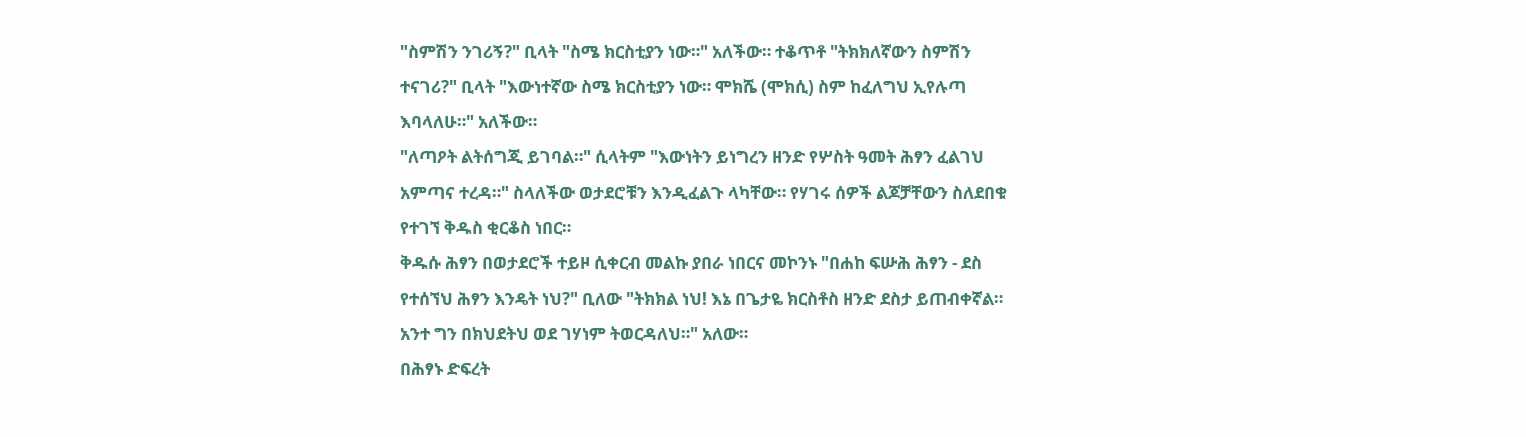"ስምሽን ንገሪኝ?" ቢላት "ስሜ ክርስቲያን ነው።" አለችው። ተቆጥቶ "ትክክለኛውን ስምሽን ተናገሪ?" ቢላት "እውነተኛው ስሜ ክርስቲያን ነው። ሞክሼ (ሞክሲ) ስም ከፈለግህ ኢየሉጣ እባላለሁ።" አለችው።
"ለጣዖት ልትሰግጂ ይገባል።" ሲላትም "እውነትን ይነግረን ዘንድ የሦስት ዓመት ሕፃን ፈልገህ አምጣና ተረዳ።" ስላለችው ወታደሮቹን እንዲፈልጉ ላካቸው። የሃገሩ ሰዎች ልጆቻቸውን ስለደበቁ የተገኘ ቅዱስ ቂርቆስ ነበር።
ቅዱሱ ሕፃን በወታደሮች ተይዞ ሲቀርብ መልኩ ያበራ ነበርና መኮንኑ "በሐከ ፍሡሕ ሕፃን - ደስ የተሰኘህ ሕፃን እንዴት ነህ?" ቢለው "ትክክል ነህ! እኔ በጌታዬ ክርስቶስ ዘንድ ደስታ ይጠብቀኛል። አንተ ግን በክህደትህ ወደ ገሃነም ትወርዳለህ።" አለው።
በሕፃኑ ድፍረት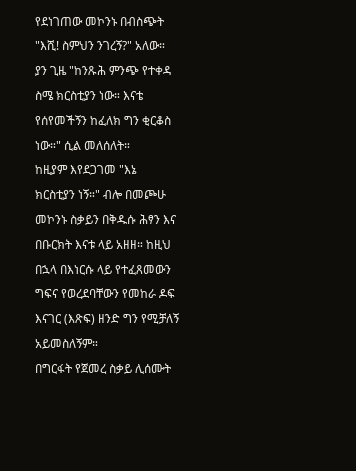የደነገጠው መኮንኑ በብስጭት "እሺ! ስምህን ንገረኝ?" አለው። ያን ጊዜ "ከንጹሕ ምንጭ የተቀዳ ስሜ ክርስቲያን ነው። እናቴ የሰየመችኝን ከፈለክ ግን ቂርቆስ ነው።" ሲል መለሰለት።
ከዚያም እየደጋገመ "እኔ ክርስቲያን ነኝ።" ብሎ በመጮሁ መኮንኑ ስቃይን በቅዱሱ ሕፃን እና በቡርክት እናቱ ላይ አዘዘ። ከዚህ በኋላ በእነርሱ ላይ የተፈጸመውን ግፍና የወረደባቸውን የመከራ ዶፍ እናገር (እጽፍ) ዘንድ ግን የሚቻለኝ አይመስለኝም።
በግርፋት የጀመረ ስቃይ ሊሰሙት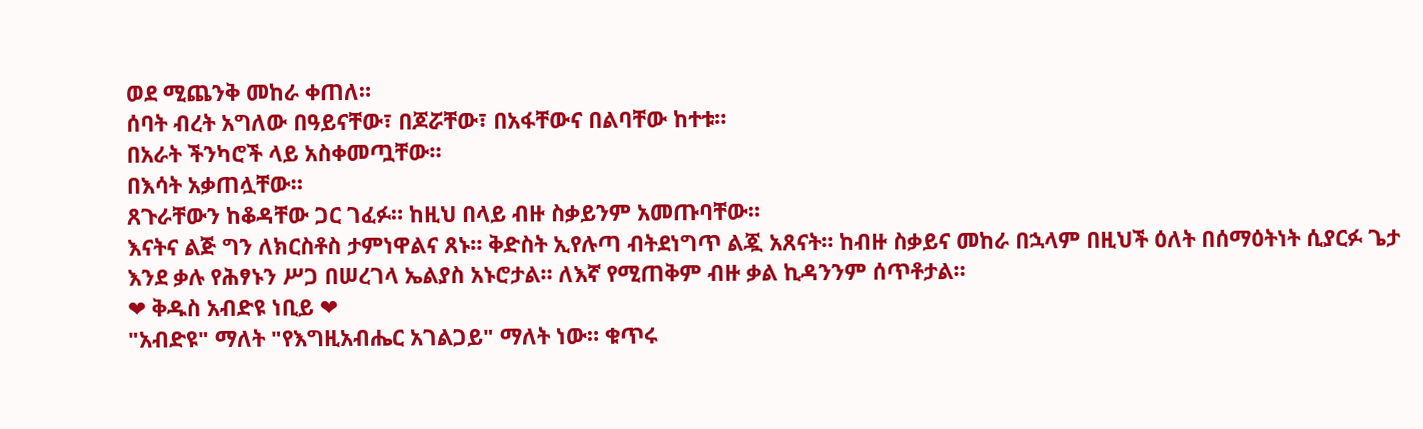ወደ ሚጨንቅ መከራ ቀጠለ።
ሰባት ብረት አግለው በዓይናቸው፣ በጆሯቸው፣ በአፋቸውና በልባቸው ከተቱ።
በአራት ችንካሮች ላይ አስቀመጧቸው።
በእሳት አቃጠሏቸው።
ጸጉራቸውን ከቆዳቸው ጋር ገፈፉ። ከዚህ በላይ ብዙ ስቃይንም አመጡባቸው።
እናትና ልጅ ግን ለክርስቶስ ታምነዋልና ጸኑ። ቅድስት ኢየሉጣ ብትደነግጥ ልጇ አጸናት። ከብዙ ስቃይና መከራ በኋላም በዚህች ዕለት በሰማዕትነት ሲያርፉ ጌታ እንደ ቃሉ የሕፃኑን ሥጋ በሠረገላ ኤልያስ አኑሮታል። ለእኛ የሚጠቅም ብዙ ቃል ኪዳንንም ሰጥቶታል።
❤ ቅዱስ አብድዩ ነቢይ ❤
"አብድዩ" ማለት "የእግዚአብሔር አገልጋይ" ማለት ነው። ቁጥሩ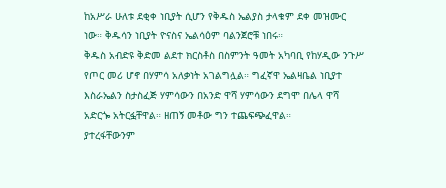ከአሥራ ሁለቱ ደቂቀ ነቢያት ሲሆን የቅዱስ ኤልያስ ታላቁም ደቀ መዝሙር ነው። ቅዱሳን ነቢያት ዮናስና ኤልሳዕም ባልንጀሮቹ ነበሩ።
ቅዱስ አብድዩ ቅድመ ልደተ ክርስቶስ በስምንት ዓመት አካባቢ የከሃዲው ንጉሥ የጦር መሪ ሆኖ በሃምሳ አለቃነት አገልግሏል። ግፈኛዋ ኤልዛቤል ነቢያተ እስራኤልን ስታስፈጅ ሃምሳውን በአንድ ዋሻ ሃምሳውን ደግሞ በሌላ ዋሻ አድርጐ አትርፏቸዋል። ዘጠኝ መቶው ግን ተጨፍጭፈዋል።
ያተረፋቸውንም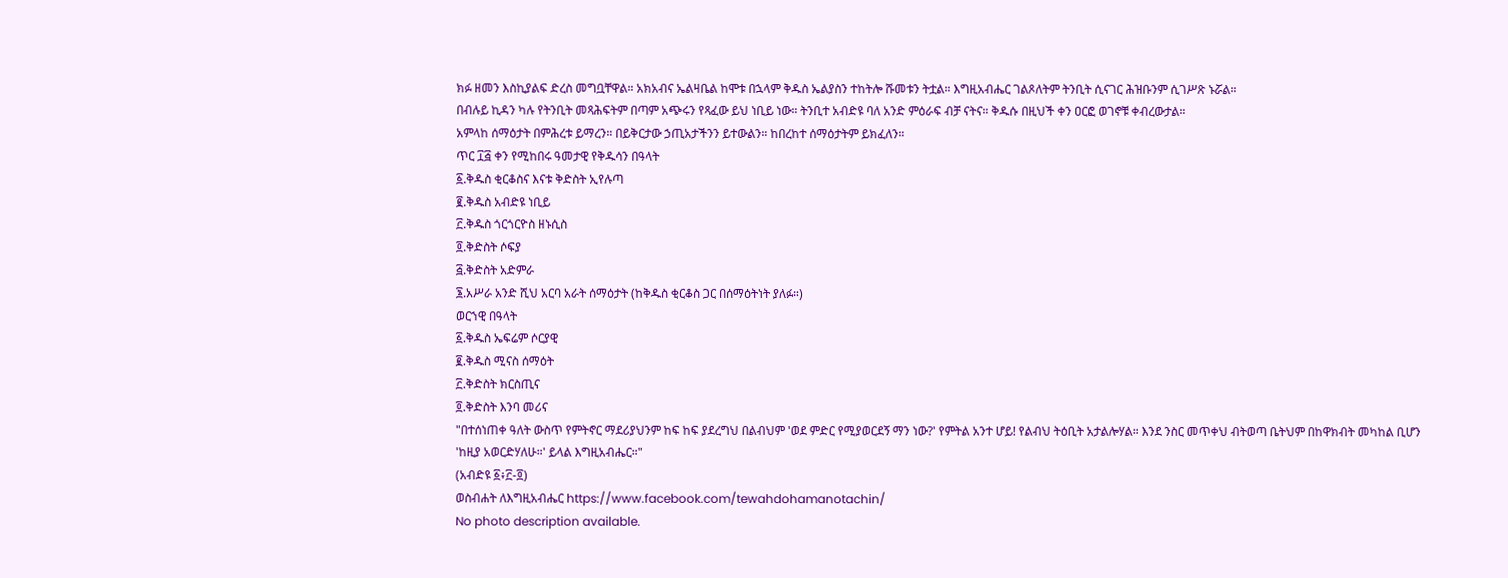ክፉ ዘመን እስኪያልፍ ድረስ መግቧቸዋል። አክአብና ኤልዛቤል ከሞቱ በኋላም ቅዱስ ኤልያስን ተከትሎ ሹመቱን ትቷል። እግዚአብሔር ገልጾለትም ትንቢት ሲናገር ሕዝቡንም ሲገሥጽ ኑሯል።
በብሉይ ኪዳን ካሉ የትንቢት መጻሕፍትም በጣም አጭሩን የጻፈው ይህ ነቢይ ነው። ትንቢተ አብድዩ ባለ አንድ ምዕራፍ ብቻ ናትና። ቅዱሱ በዚህች ቀን ዐርፎ ወገኖቹ ቀብረውታል።
አምላከ ሰማዕታት በምሕረቱ ይማረን። በይቅርታው ኃጢአታችንን ይተውልን። ከበረከተ ሰማዕታትም ይክፈለን።
ጥር ፲፭ ቀን የሚከበሩ ዓመታዊ የቅዱሳን በዓላት
፩.ቅዱስ ቂርቆስና እናቱ ቅድስት ኢየሉጣ
፪.ቅዱስ አብድዩ ነቢይ
፫.ቅዱስ ጎርጎርዮስ ዘኑሲስ
፬.ቅድስት ሶፍያ
፭.ቅድስት አድምራ
፮.አሥራ አንድ ሺህ አርባ አራት ሰማዕታት (ከቅዱስ ቂርቆስ ጋር በሰማዕትነት ያለፉ።)
ወርኀዊ በዓላት
፩.ቅዱስ ኤፍሬም ሶርያዊ
፪.ቅዱስ ሚናስ ሰማዕት
፫.ቅድስት ክርስጢና
፬.ቅድስት እንባ መሪና
"በተሰነጠቀ ዓለት ውስጥ የምትኖር ማደሪያህንም ከፍ ከፍ ያደረግህ በልብህም 'ወደ ምድር የሚያወርደኝ ማን ነው?' የምትል አንተ ሆይ! የልብህ ትዕቢት አታልሎሃል። እንደ ንስር መጥቀህ ብትወጣ ቤትህም በከዋክብት መካከል ቢሆን 'ከዚያ አወርድሃለሁ።' ይላል እግዚአብሔር።"
(አብድዩ ፩፥፫-፬)
ወስብሐት ለእግዚአብሔር https://www.facebook.com/tewahdohamanotachin/
No photo description available.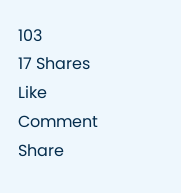103
17 Shares
Like
Comment
Share